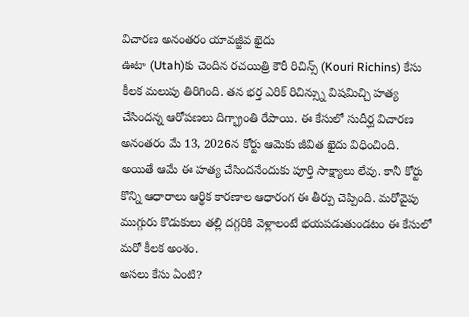విచారణ అనంతరం యావజ్జీవ ఖైదు
ఊటా (Utah)కు చెందిన రచయిత్రి కౌరీ రిచిన్స్ (Kouri Richins) కేసు కీలక మలుపు తిరిగింది. తన భర్త ఎరిక్ రిచిన్స్ను విషమిచ్చి హత్య చేసిందన్న ఆరోపణలు దిగ్భ్రాంతి రేపాయి. ఈ కేసులో సుదీర్ఘ విచారణ అనంతరం మే 13, 2026న కోర్టు ఆమెకు జీవిత ఖైదు విధించింది. అయితే ఆమే ఈ హత్య చేసిందనేందుకు పూర్తి సాక్ష్యాలు లేవు. కానీ కోర్టు కొన్ని ఆధారాలు ఆర్థిక కారణాల ఆధారంగ ఈ తీర్పు చెప్పింది. మరోవైపు ముగ్గురు కొడుకులు తల్లి దగ్గరికి వెళ్లాలంటే భయపడుతుండటం ఈ కేసులో మరో కీలక అంశం.
అసలు కేసు ఏంటి?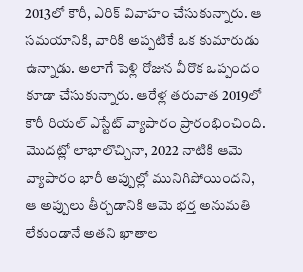2013లో కౌరీ, ఎరిక్ వివాహం చేసుకున్నారు. ఆ సమయానికి, వారికి అప్పటికే ఒక కుమారుడు ఉన్నాడు. అలాగే పెళ్లి రోజున వీరొక ఒప్పందం కూడా చేసుకున్నారు. ఆరేళ్ల తరువాత 2019లో కౌరీ రియల్ ఎస్టేట్ వ్యాపారం ప్రారంభించింది. మొదట్లో లాభాలొచ్చినా, 2022 నాటికి ఆమె వ్యాపారం భారీ అప్పుల్లో మునిగిపోయిందని, ఆ అప్పులు తీర్చడానికి ఆమె భర్త అనుమతి లేకుండానే అతని ఖాతాల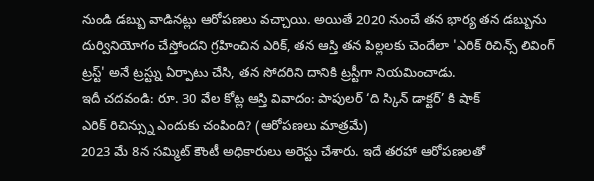నుండి డబ్బు వాడినట్లు ఆరోపణలు వచ్చాయి. అయితే 2020 నుంచే తన భార్య తన డబ్బును దుర్వినియోగం చేస్తోందని గ్రహించిన ఎరిక్, తన ఆస్తి తన పిల్లలకు చెందేలా 'ఎరిక్ రిచిన్స్ లివింగ్ ట్రస్ట్' అనే ట్రస్ట్ను ఏర్పాటు చేసి, తన సోదరిని దానికి ట్రస్టీగా నియమించాడు.
ఇదీ చదవండి: రూ. 30 వేల కోట్ల ఆస్తి వివాదం: పాపులర్ ‘ది స్కిన్ డాక్టర్’ కి షాక్
ఎరిక్ రిచిన్స్ను ఎందుకు చంపింది? (ఆరోపణలు మాత్రమే)
2023 మే 8న సమ్మిట్ కౌంటీ అధికారులు అరెస్టు చేశారు. ఇదే తరహా ఆరోపణలతో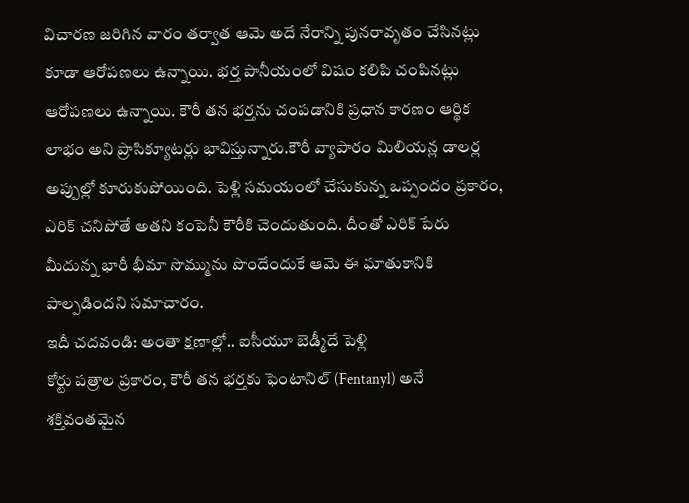విచారణ జరిగిన వారం తర్వాత ఆమె అదే నేరాన్ని పునరావృతం చేసినట్లు కూడా ఆరోపణలు ఉన్నాయి. భర్త పానీయంలో విషం కలిపి చంపినట్లు ఆరోపణలు ఉన్నాయి. కౌరీ తన భర్తను చంపడానికి ప్రధాన కారణం ఆర్థిక లాభం అని ప్రాసిక్యూటర్లు భావిస్తున్నారు.కౌరీ వ్యాపారం మిలియన్ల డాలర్ల అప్పుల్లో కూరుకుపోయింది. పెళ్లి సమయంలో చేసుకున్న ఒప్పందం ప్రకారం, ఎరిక్ చనిపోతే అతని కంపెనీ కౌరీకి చెందుతుంది. దీంతో ఎరిక్ పేరు మీదున్న భారీ భీమా సొమ్మును పొందేందుకే ఆమె ఈ ఘాతుకానికి పాల్పడిందని సమాచారం.
ఇదీ చదవండి: అంతా క్షణాల్లో.. ఐసీయూ బెడ్మీదే పెళ్లి
కోర్టు పత్రాల ప్రకారం, కౌరీ తన భర్తకు ఫెంటానిల్ (Fentanyl) అనే శక్తివంతమైన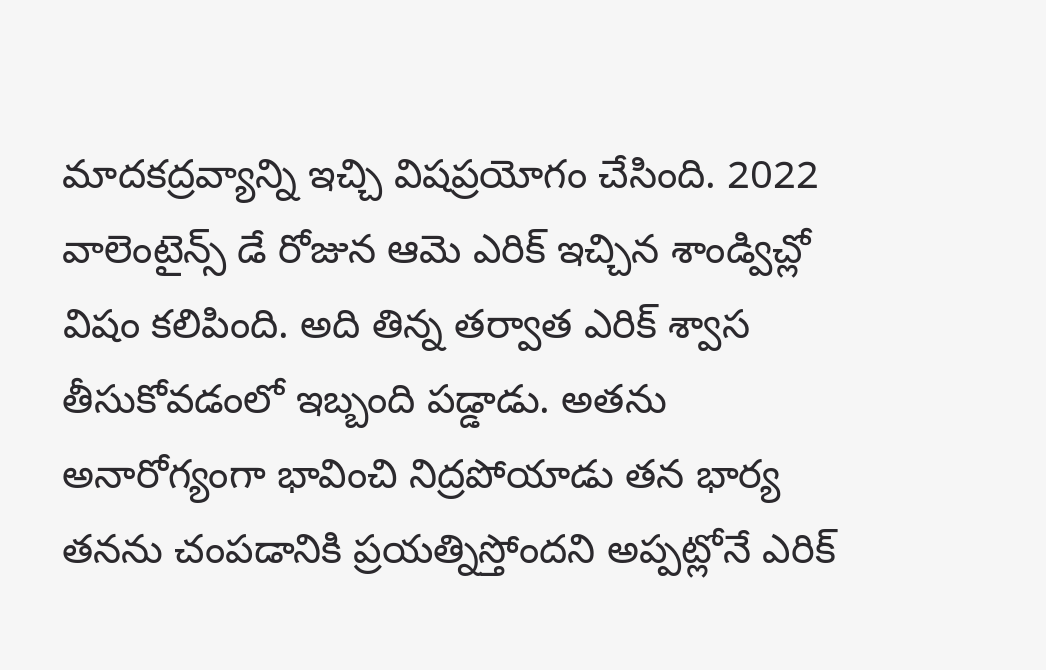మాదకద్రవ్యాన్ని ఇచ్చి విషప్రయోగం చేసింది. 2022 వాలెంటైన్స్ డే రోజున ఆమె ఎరిక్ ఇచ్చిన శాండ్విచ్లో విషం కలిపింది. అది తిన్న తర్వాత ఎరిక్ శ్వాస తీసుకోవడంలో ఇబ్బంది పడ్డాడు. అతను అనారోగ్యంగా భావించి నిద్రపోయాడు తన భార్య తనను చంపడానికి ప్రయత్నిస్తోందని అప్పట్లోనే ఎరిక్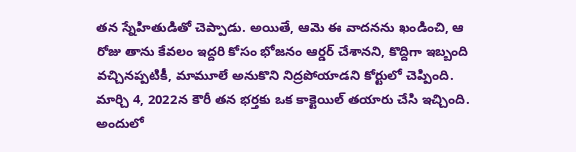తన స్నేహితుడితో చెప్పాడు. అయితే, ఆమె ఈ వాదనను ఖండించి, ఆ రోజు తాను కేవలం ఇద్దరి కోసం భోజనం ఆర్డర్ చేశానని, కొద్దిగా ఇబ్బంది వచ్చినప్పటికీ, మామూలే అనుకొని నిద్రపోయాడని కోర్టులో చెప్పింది.
మార్చి 4, 2022న కౌరీ తన భర్తకు ఒక కాక్టెయిల్ తయారు చేసి ఇచ్చింది. అందులో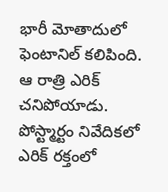భారీ మోతాదులో ఫెంటానిల్ కలిపింది. ఆ రాత్రి ఎరిక్ చనిపోయాడు. పోస్ట్మార్టం నివేదికలో ఎరిక్ రక్తంలో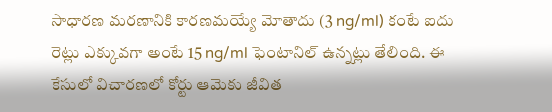సాధారణ మరణానికి కారణమయ్యే మోతాదు (3 ng/ml) కంటే ఐదు రెట్లు ఎక్కువగా అంటే 15 ng/ml ఫెంటానిల్ ఉన్నట్లు తేలింది. ఈ కేసులో విచారణలో కోర్టు ఆమెకు జీవిత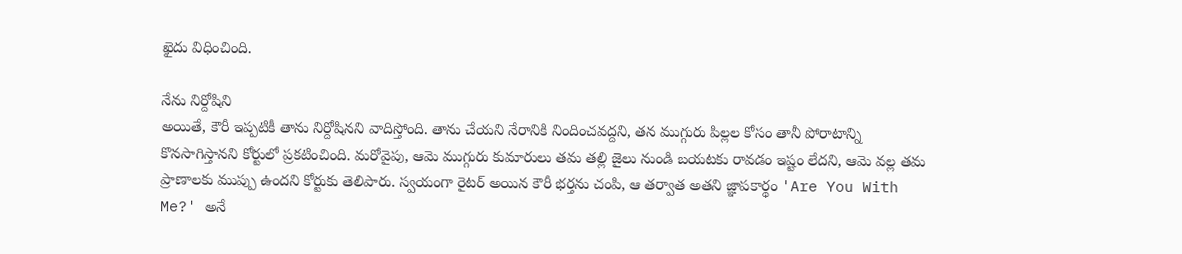ఖైదు విధించింది.

నేను నిర్దోషిని
అయితే, కౌరీ ఇప్పటికీ తాను నిర్దోషినని వాదిస్తోంది. తాను చేయని నేరానికి నిందించవద్దని, తన ముగ్గురు పిల్లల కోసం తానీ పోరాటాన్ని కొనసాగిస్తానని కోర్టులో ప్రకటించింది. మరోవైపు, ఆమె ముగ్గురు కుమారులు తమ తల్లి జైలు నుండి బయటకు రావడం ఇష్టం లేదని, ఆమె వల్ల తమ ప్రాణాలకు ముప్పు ఉందని కోర్టుకు తెలిపారు. స్వయంగా రైటర్ అయిన కౌరీ భర్తను చంపి, ఆ తర్వాత అతని జ్ఞాపకార్థం 'Are You With Me?' అనే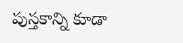పుస్తకాన్ని కూడా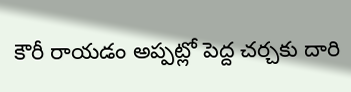కౌరీ రాయడం అప్పట్లో పెద్ద చర్చకు దారి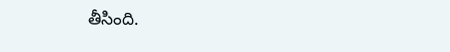తీసింది.